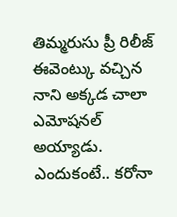తిమ్మరుసు ప్రీ రిలీజ్ ఈవెంట్కు వచ్చిన నాని అక్కడ చాలా ఎమోషనల్ అయ్యాడు. ఎందుకంటే.. కరోనా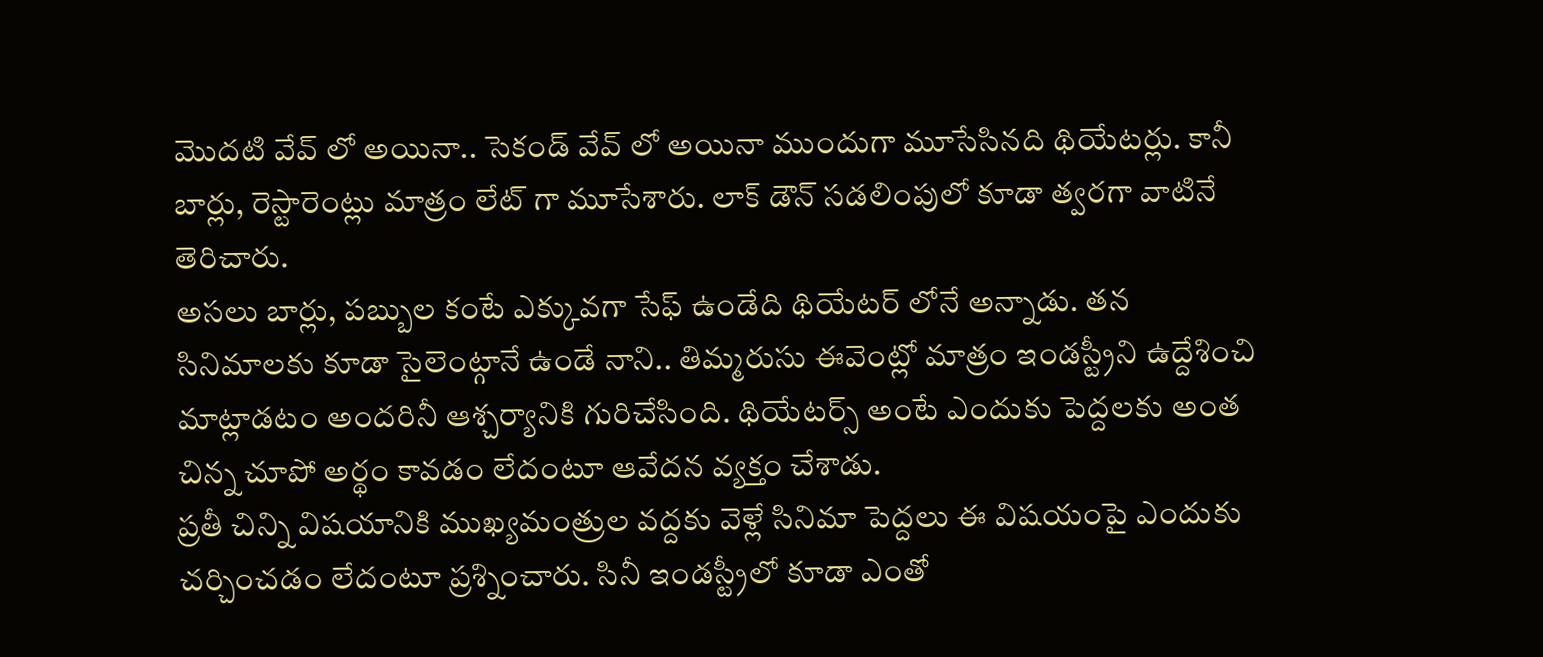మొదటి వేవ్ లో అయినా.. సెకండ్ వేవ్ లో అయినా ముందుగా మూసేసినది థియేటర్లు. కానీ బార్లు, రెస్టారెంట్లు మాత్రం లేట్ గా మూసేశారు. లాక్ డౌన్ సడలింపులో కూడా త్వరగా వాటినే తెరిచారు.
అసలు బార్లు, పబ్బుల కంటే ఎక్కువగా సేఫ్ ఉండేది థియేటర్ లోనే అన్నాడు. తన సినిమాలకు కూడా సైలెంట్గానే ఉండే నాని.. తిమ్మరుసు ఈవెంట్లో మాత్రం ఇండస్ట్రీని ఉద్దేశించి మాట్లాడటం అందరినీ ఆశ్చర్యానికి గురిచేసింది. థియేటర్స్ అంటే ఎందుకు పెద్దలకు అంత చిన్న చూపో అర్థం కావడం లేదంటూ ఆవేదన వ్యక్తం చేశాడు.
ప్రతీ చిన్ని విషయానికి ముఖ్యమంత్రుల వద్దకు వెళ్లే సినిమా పెద్దలు ఈ విషయంపై ఎందుకు చర్చించడం లేదంటూ ప్రశ్నించారు. సినీ ఇండస్ట్రీలో కూడా ఎంతో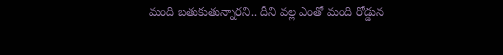మంది బతుకుతున్నారని.. దీని వల్ల ఎంతో మంది రోడ్డున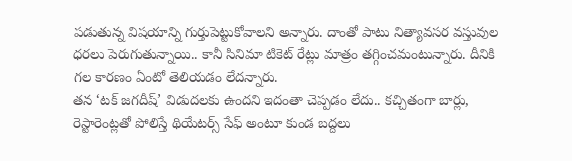పడుతున్న విషయాన్ని గుర్తుపెట్టుకోవాలని అన్నారు. దాంతో పాటు నిత్యావసర వస్తువుల ధరలు పెరుగుతున్నాయి.. కానీ సినిమా టికెట్ రేట్లు మాత్రం తగ్గించమంటున్నారు. దీనికి గల కారణం ఏంటో తెలియడం లేదన్నారు.
తన ‘టక్ జగదీష్’ విడుదలకు ఉందని ఇదంతా చెప్పడం లేదు.. కచ్చితంగా బార్లు, రెస్టారెంట్లతో పోలిస్తే థియేటర్స్ సేఫ్ అంటూ కుండ బద్దలు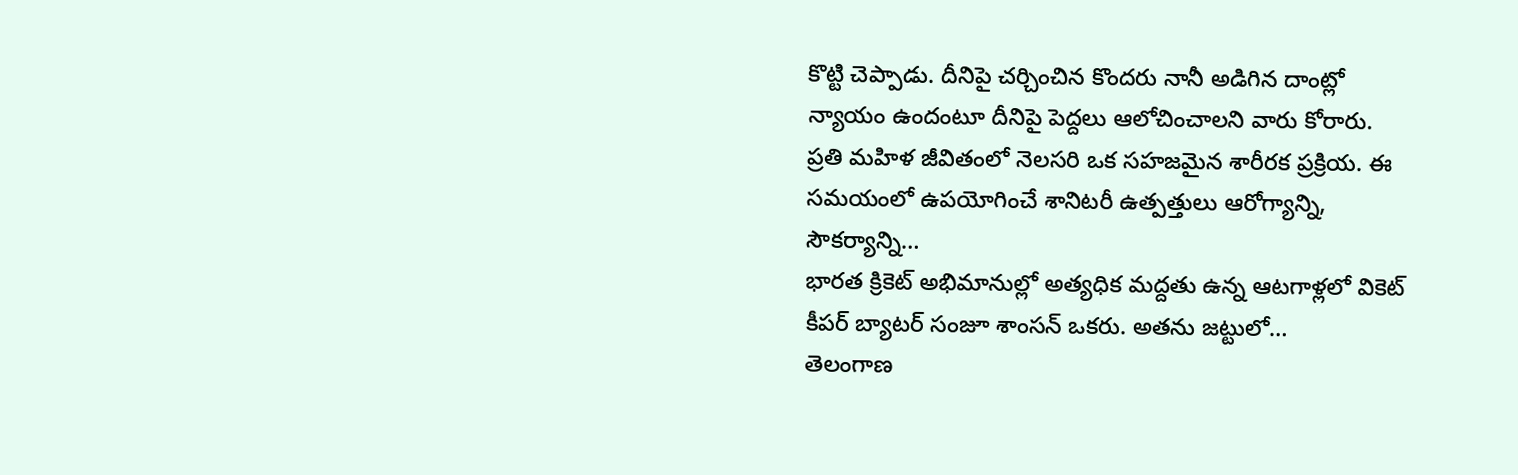కొట్టి చెప్పాడు. దీనిపై చర్చించిన కొందరు నానీ అడిగిన దాంట్లో న్యాయం ఉందంటూ దీనిపై పెద్దలు ఆలోచించాలని వారు కోరారు.
ప్రతి మహిళ జీవితంలో నెలసరి ఒక సహజమైన శారీరక ప్రక్రియ. ఈ సమయంలో ఉపయోగించే శానిటరీ ఉత్పత్తులు ఆరోగ్యాన్ని, సౌకర్యాన్ని…
భారత క్రికెట్ అభిమానుల్లో అత్యధిక మద్దతు ఉన్న ఆటగాళ్లలో వికెట్ కీపర్ బ్యాటర్ సంజూ శాంసన్ ఒకరు. అతను జట్టులో…
తెలంగాణ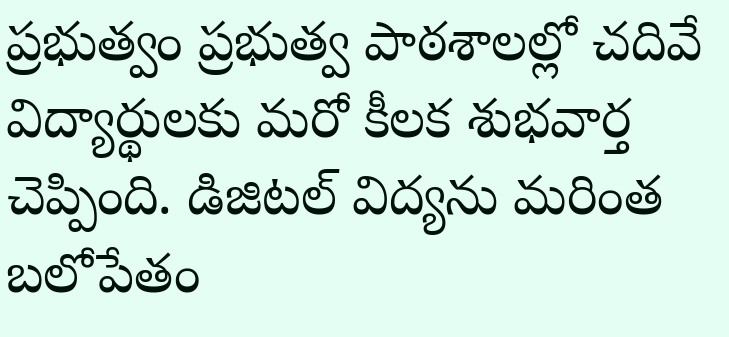ప్రభుత్వం ప్రభుత్వ పాఠశాలల్లో చదివే విద్యార్థులకు మరో కీలక శుభవార్త చెప్పింది. డిజిటల్ విద్యను మరింత బలోపేతం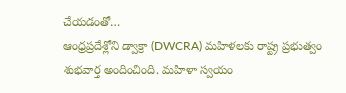చేయడంతో…
ఆంధ్రప్రదేశ్లోని డ్వాక్రా (DWCRA) మహిళలకు రాష్ట్ర ప్రభుత్వం శుభవార్త అందించింది. మహిళా స్వయం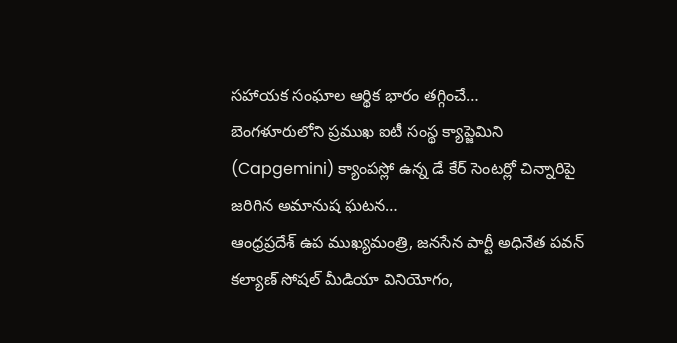సహాయక సంఘాల ఆర్థిక భారం తగ్గించే…
బెంగళూరులోని ప్రముఖ ఐటీ సంస్థ క్యాప్జెమిని (Capgemini) క్యాంపస్లో ఉన్న డే కేర్ సెంటర్లో చిన్నారిపై జరిగిన అమానుష ఘటన…
ఆంధ్రప్రదేశ్ ఉప ముఖ్యమంత్రి, జనసేన పార్టీ అధినేత పవన్ కల్యాణ్ సోషల్ మీడియా వినియోగం,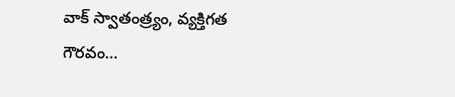వాక్ స్వాతంత్ర్యం, వ్యక్తిగత గౌరవం…